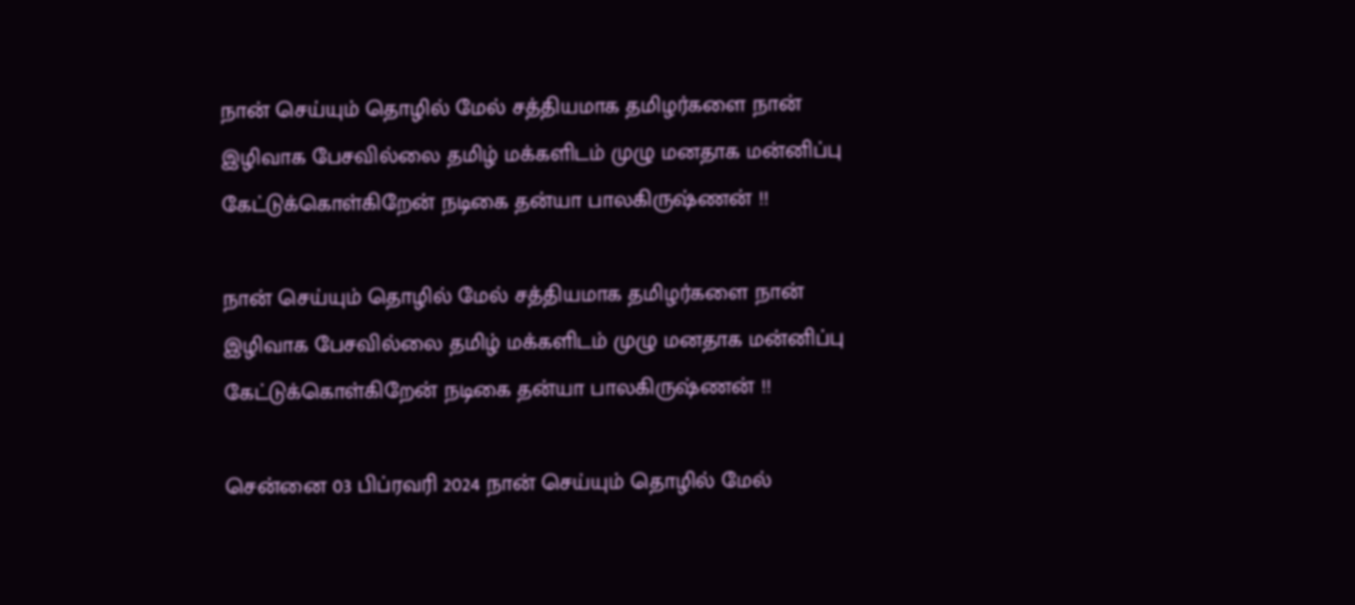நான் செய்யும் தொழில் மேல் சத்தியமாக தமிழர்களை நான் இழிவாக பேசவில்லை தமிழ் மக்களிடம் முழு மனதாக மன்னிப்பு கேட்டுக்கொள்கிறேன் நடிகை தன்யா பாலகிருஷ்ணன் !!

நான் செய்யும் தொழில் மேல் சத்தியமாக தமிழர்களை நான் இழிவாக பேசவில்லை தமிழ் மக்களிடம் முழு மனதாக மன்னிப்பு கேட்டுக்கொள்கிறேன் நடிகை தன்யா பாலகிருஷ்ணன் !!

சென்னை 03 பிப்ரவரி 2024 நான் செய்யும் தொழில் மேல்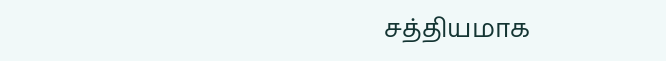சத்தியமாக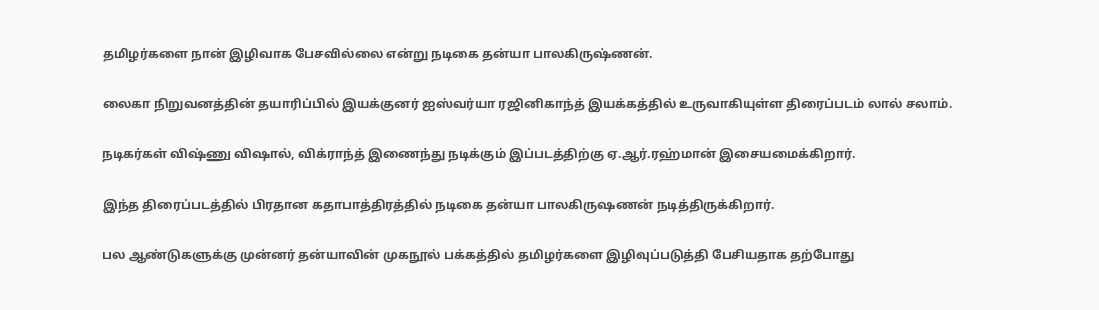தமிழர்களை நான் இழிவாக பேசவில்லை என்று நடிகை தன்யா பாலகிருஷ்ணன்.

லைகா நிறுவனத்தின் தயாரிப்பில் இயக்குனர் ஐஸ்வர்யா ரஜினிகாந்த் இயக்கத்தில் உருவாகியுள்ள திரைப்படம் லால் சலாம்.

நடிகர்கள் விஷ்ணு விஷால், விக்ராந்த் இணைந்து நடிக்கும் இப்படத்திற்கு ஏ.ஆர்.ரஹ்மான் இசையமைக்கிறார்.

இந்த திரைப்படத்தில் பிரதான கதாபாத்திரத்தில் நடிகை தன்யா பாலகிருஷணன் நடித்திருக்கிறார்.

பல ஆண்டுகளுக்கு முன்னர் தன்யாவின் முகநூல் பக்கத்தில் தமிழர்களை இழிவுப்படுத்தி பேசியதாக தற்போது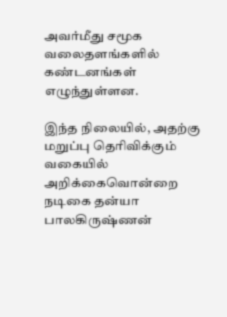அவர்மீது சமூக வலைதளங்களில் கண்டனங்கள் எழுந்துள்ளன.

இந்த நிலையில், அதற்கு மறுப்பு தெரிவிக்கும் வகையில் அறிக்கைவொன்றை நடிகை தன்யா பாலகிருஷ்ணன்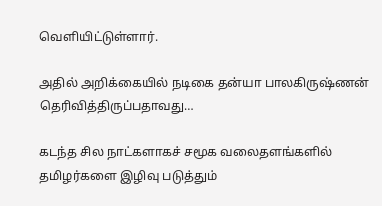வெளியிட்டுள்ளார்.

அதில் அறிக்கையில் நடிகை தன்யா பாலகிருஷ்ணன் தெரிவித்திருப்பதாவது…

கடந்த சில நாட்களாகச் சமூக வலைதளங்களில் தமிழர்களை இழிவு படுத்தும்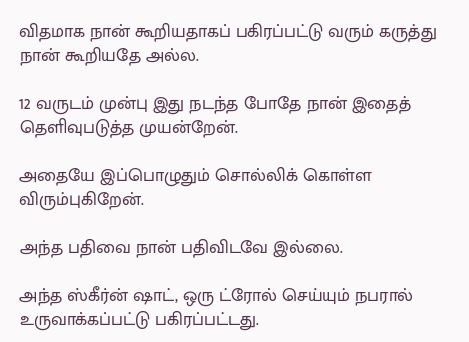விதமாக நான் கூறியதாகப் பகிரப்பட்டு வரும் கருத்து நான் கூறியதே அல்ல.

12 வருடம் முன்பு இது நடந்த போதே நான் இதைத் தெளிவுபடுத்த முயன்றேன்.

அதையே இப்பொழுதும் சொல்லிக் கொள்ள விரும்புகிறேன்.

அந்த பதிவை நான் பதிவிடவே இல்லை.

அந்த ஸ்கீர்ன் ஷாட், ஒரு ட்ரோல் செய்யும் நபரால் உருவாக்கப்பட்டு பகிரப்பட்டது.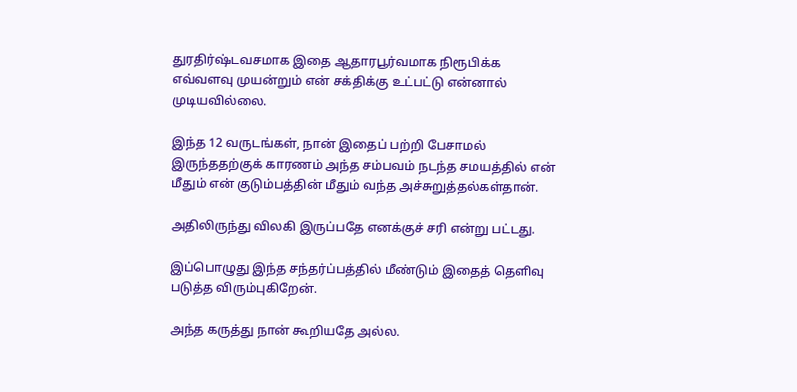துரதிர்ஷ்டவசமாக இதை ஆதாரபூர்வமாக நிரூபிக்க எவ்வளவு முயன்றும் என் சக்திக்கு உட்பட்டு என்னால் முடியவில்லை.

இந்த 12 வருடங்கள், நான் இதைப் பற்றி பேசாமல் இருந்ததற்குக் காரணம் அந்த சம்பவம் நடந்த சமயத்தில் என் மீதும் என் குடும்பத்தின் மீதும் வந்த அச்சுறுத்தல்கள்தான்.

அதிலிருந்து விலகி இருப்பதே எனக்குச் சரி என்று பட்டது.

இப்பொழுது இந்த சந்தர்ப்பத்தில் மீண்டும் இதைத் தெளிவு படுத்த விரும்புகிறேன்.

அந்த கருத்து நான் கூறியதே அல்ல.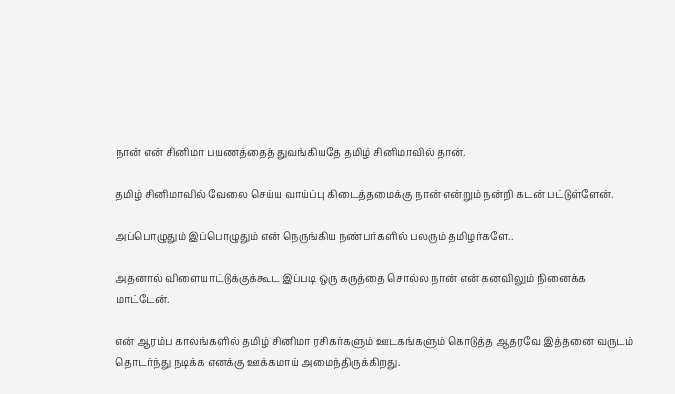நான் என் சினிமா பயணத்தைத் துவங்கியதே தமிழ் சினிமாவில் தான்.

தமிழ் சினிமாவில் வேலை செய்ய வாய்ப்பு கிடைத்தமைக்கு நான் என்றும் நன்றி கடன் பட்டுள்ளேன்.

அப்பொழுதும் இப்பொழுதும் என் நெருங்கிய நண்பர்களில் பலரும் தமிழர்களே..

அதனால் விளையாட்டுக்குக்கூட இப்படி ஒரு கருத்தை சொல்ல நான் என் கனவிலும் நினைக்க மாட்டேன்.

என் ஆரம்ப காலங்களில் தமிழ் சினிமா ரசிகர்களும் ஊடகங்களும் கொடுத்த ஆதரவே இத்தனை வருடம் தொடர்ந்து நடிக்க எனக்கு ஊக்கமாய் அமைந்திருக்கிறது.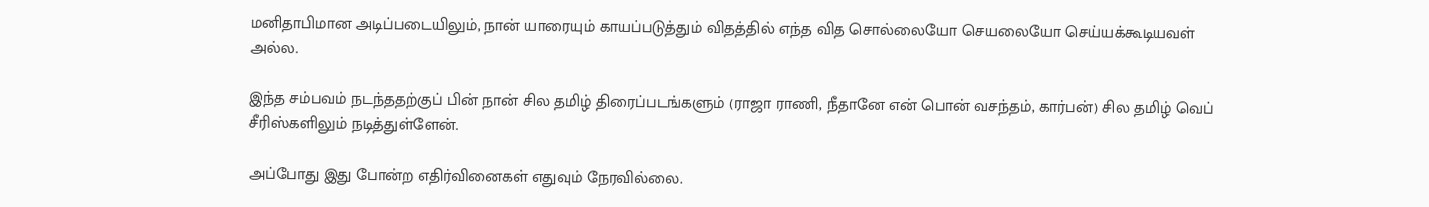மனிதாபிமான அடிப்படையிலும், நான் யாரையும் காயப்படுத்தும் விதத்தில் எந்த வித சொல்லையோ செயலையோ செய்யக்கூடியவள் அல்ல.

இந்த சம்பவம் நடந்ததற்குப் பின் நான் சில தமிழ் திரைப்படங்களும் (ராஜா ராணி, நீதானே என் பொன் வசந்தம், கார்பன்) சில தமிழ் வெப் சீரிஸ்களிலும் நடித்துள்ளேன்.

அப்போது இது போன்ற எதிர்வினைகள் எதுவும் நேரவில்லை.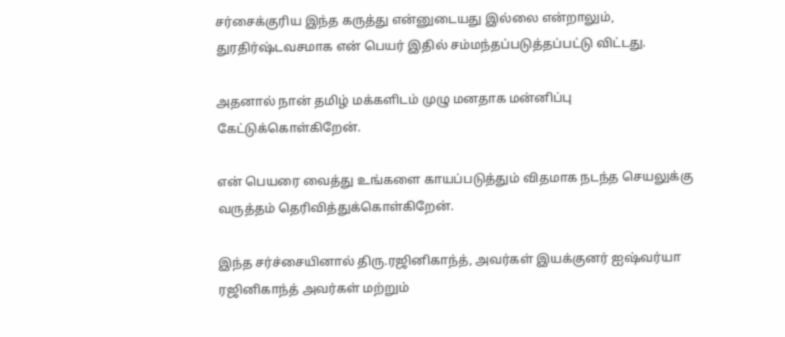சர்சைக்குரிய இந்த கருத்து என்னுடையது இல்லை என்றாலும், துரதிர்ஷ்டவசமாக என் பெயர் இதில் சம்மந்தப்படுத்தப்பட்டு விட்டது.

அதனால் நான் தமிழ் மக்களிடம் முழு மனதாக மன்னிப்பு
கேட்டுக்கொள்கிறேன்.

என் பெயரை வைத்து உங்களை காயப்படுத்தும் விதமாக நடந்த செயலுக்கு வருத்தம் தெரிவித்துக்கொள்கிறேன்.

இந்த சர்ச்சையினால் திரு.ரஜினிகாந்த், அவர்கள் இயக்குனர் ஐஷ்வர்யா ரஜினிகாந்த் அவர்கள் மற்றும்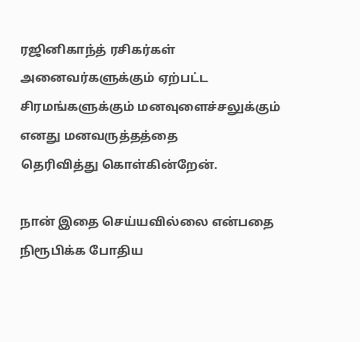ரஜினிகாந்த் ரசிகர்கள் அனைவர்களுக்கும் ஏற்பட்ட சிரமங்களுக்கும் மனவுளைச்சலுக்கும் எனது மனவருத்தத்தை
தெரிவித்து கொள்கின்றேன்.

நான் இதை செய்யவில்லை என்பதை நிரூபிக்க போதிய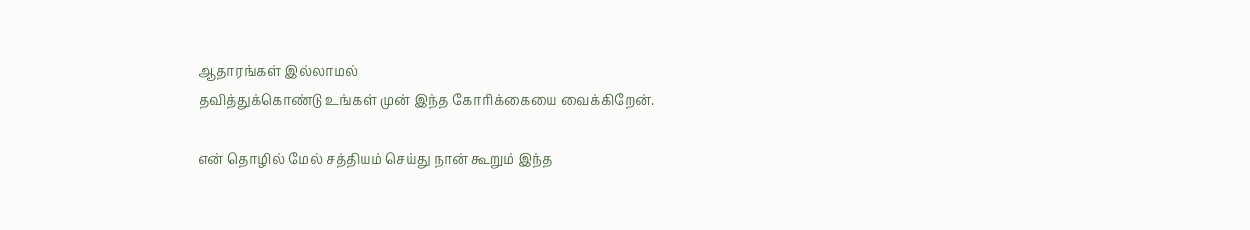ஆதாரங்கள் இல்லாமல்
தவித்துக்கொண்டு உங்கள் முன் இந்த கோரிக்கையை வைக்கிறேன்.

என் தொழில் மேல் சத்தியம் செய்து நான் கூறும் இந்த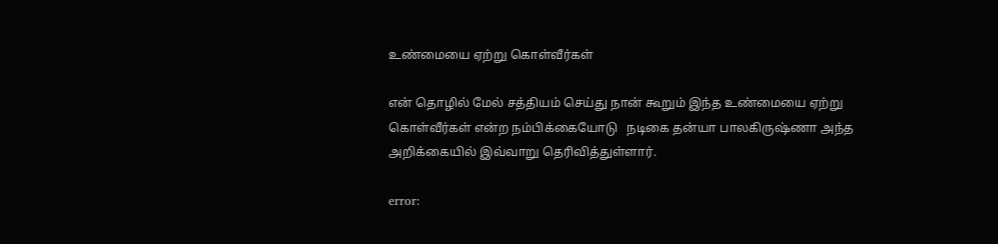உண்மையை ஏற்று கொள்வீர்கள்

என் தொழில் மேல் சத்தியம் செய்து நான் கூறும் இந்த உண்மையை ஏற்று கொள்வீர்கள் என்ற நம்பிக்கையோடு   நடிகை தன்யா பாலகிருஷ்ணா அந்த அறிக்கையில் இவ்வாறு தெரிவித்துள்ளார்.

error: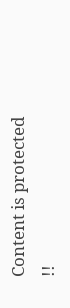Content is protected !!